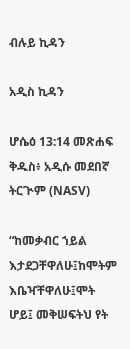ብሉይ ኪዳን

አዲስ ኪዳን

ሆሴዕ 13:14 መጽሐፍ ቅዱስ፥ አዲሱ መደበኛ ትርጒም (NASV)

“ከመቃብር ኀይል እታደጋቸዋለሁ፤ከሞትም እቤዣቸዋለሁ፤ሞት ሆይ፤ መቅሠፍትህ የት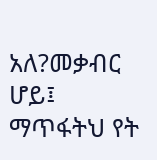አለ?መቃብር ሆይ፤ ማጥፋትህ የት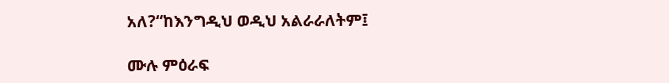አለ?“ከእንግዲህ ወዲህ አልራራለትም፤

ሙሉ ምዕራፍ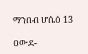ማንበብ ሆሴዕ 13

ዐውደ-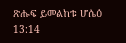ጽሑፍ ይመልከቱ ሆሴዕ 13:14